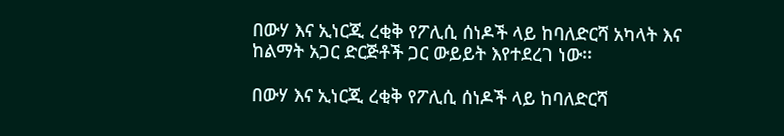በውሃ እና ኢነርጂ ረቂቅ የፖሊሲ ሰነዶች ላይ ከባለድርሻ አካላት እና ከልማት አጋር ድርጅቶች ጋር ውይይት እየተደረገ ነው፡፡

በውሃ እና ኢነርጂ ረቂቅ የፖሊሲ ሰነዶች ላይ ከባለድርሻ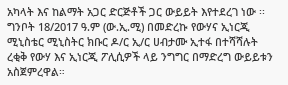አካላት እና ከልማት አጋር ድርጅቶች ጋር ውይይት እየተደረገ ነው ፡፡ ግንቦት 18/2017 ዓ.ም (ው.ኢ.ሚ) በመድረኩ የውሃና ኢነርጂ ሚኒስቴር ሚኒስትር ክቡር ዶ/ር ኢ/ር ሀብታሙ ኢተፋ በተሻሻሉት ረቂቅ የውሃ እና ኢነርጂ ፖሊሲዎች ላይ ንግግር በማድረግ ውይይቱን አስጀምረዋል።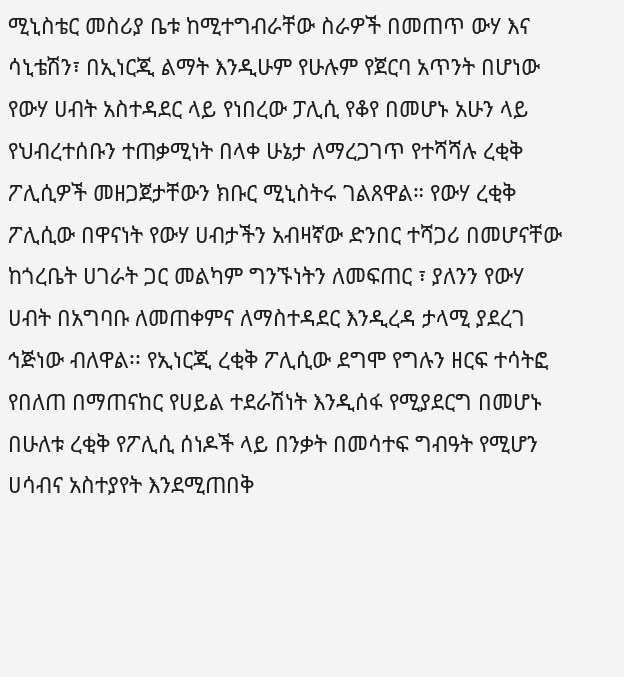ሚኒስቴር መስሪያ ቤቱ ከሚተግብራቸው ስራዎች በመጠጥ ውሃ እና ሳኒቴሽን፣ በኢነርጂ ልማት እንዲሁም የሁሉም የጀርባ አጥንት በሆነው የውሃ ሀብት አስተዳደር ላይ የነበረው ፓሊሲ የቆየ በመሆኑ አሁን ላይ የህብረተሰቡን ተጠቃሚነት በላቀ ሁኔታ ለማረጋገጥ የተሻሻሉ ረቂቅ ፖሊሲዎች መዘጋጀታቸውን ክቡር ሚኒስትሩ ገልጸዋል። የውሃ ረቂቅ ፖሊሲው በዋናነት የውሃ ሀብታችን አብዛኛው ድንበር ተሻጋሪ በመሆናቸው ከጎረቤት ሀገራት ጋር መልካም ግንኙነትን ለመፍጠር ፣ ያለንን የውሃ ሀብት በአግባቡ ለመጠቀምና ለማስተዳደር እንዲረዳ ታላሚ ያደረገ ኅጅነው ብለዋል፡፡ የኢነርጂ ረቂቅ ፖሊሲው ደግሞ የግሉን ዘርፍ ተሳትፎ የበለጠ በማጠናከር የሀይል ተደራሽነት እንዲሰፋ የሚያደርግ በመሆኑ በሁለቱ ረቂቅ የፖሊሲ ሰነዶች ላይ በንቃት በመሳተፍ ግብዓት የሚሆን ሀሳብና አስተያየት እንደሚጠበቅ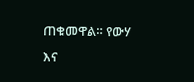ጠቁመዋል። የውሃ እና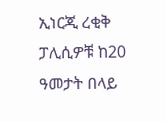ኢነርጂ ረቂቅ ፓሊሲዎቹ ከ20 ዓመታት በላይ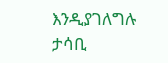እንዲያገለግሉ ታሳቢ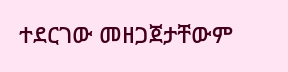ተደርገው መዘጋጀታቸውም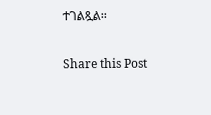ተገልጿል፡፡

Share this Post